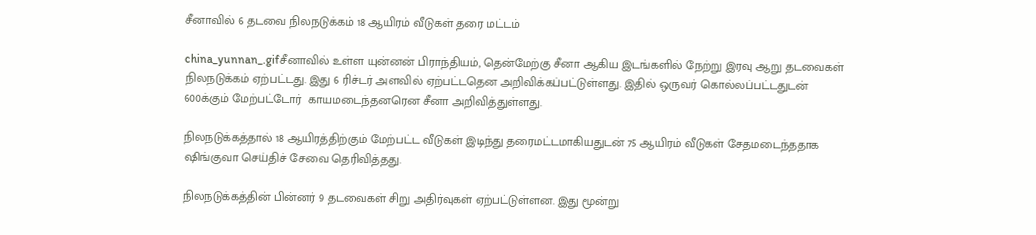சீனாவில் 6 தடவை நிலநடுக்கம் 18 ஆயிரம் வீடுகள் தரை மட்டம்

china_yunnan_.gifசீனாவில் உள்ள யுன்னன் பிராந்தியம், தென்மேற்கு சீனா ஆகிய இடங்களில் நேற்று இரவு ஆறு தடவைகள் நிலநடுக்கம் ஏற்பட்டது. இது 6 ரிச்டர் அளவில் ஏற்பட்டதென அறிவிக்கப்பட்டுள்ளது. இதில் ஒருவர் கொல்லப்பட்டதுடன் 600க்கும் மேற்பட்டோர்  காயமடைந்தனரென சீனா அறிவித்துள்ளது.

நிலநடுக்கத்தால் 18 ஆயிரத்திற்கும் மேற்பட்ட வீடுகள் இடிந்து தரைமட்டமாகியதுடன் 75 ஆயிரம் வீடுகள் சேதமடைந்ததாக ஷிங்குவா செய்திச் சேவை தெரிவித்தது.

நிலநடுக்கத்தின் பின்னர் 9 தடவைகள் சிறு அதிர்வுகள் ஏற்பட்டுள்ளன. இது மூன்று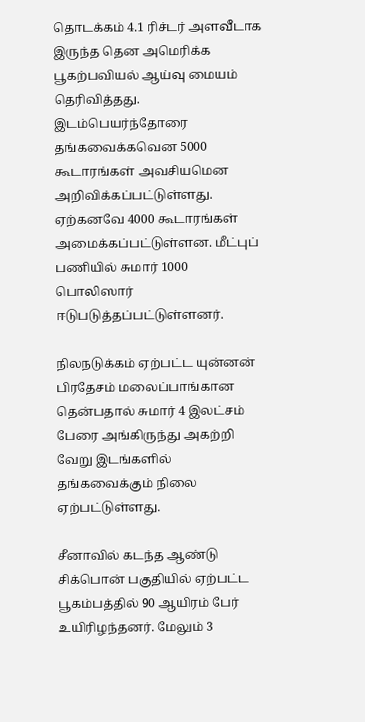தொடக்கம் 4.1 ரிச்டர் அளவீடாக இருந்த தென அமெரிக்க பூகற்பவியல் ஆய்வு மையம் தெரிவித்தது. இடம்பெயர்ந்தோரை தங்கவைக்கவென 5000 கூடாரங்கள் அவசியமென அறிவிக்கப்பட்டுள்ளது. ஏற்கனவே 4000 கூடாரங்கள் அமைக்கப்பட்டுள்ளன. மீட்புப் பணியில் சுமார் 1000 பொலிஸார் ஈடுபடுத்தப்பட்டுள்ளனர்.

நிலநடுக்கம் ஏற்பட்ட யுன்னன் பிரதேசம் மலைப்பாங்கான தென்பதால் சுமார் 4 இலட்சம் பேரை அங்கிருந்து அகற்றி வேறு இடங்களில் தங்கவைக்கும் நிலை ஏற்பட்டுள்ளது.

சீனாவில் கடந்த ஆண்டு சிக்பொன் பகுதியில் ஏற்பட்ட பூகம்பத்தில் 90 ஆயிரம் பேர் உயிரிழந்தனர். மேலும் 3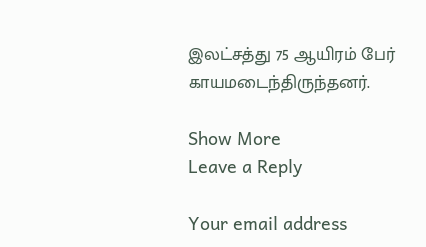இலட்சத்து 75 ஆயிரம் பேர் காயமடைந்திருந்தனர்.

Show More
Leave a Reply

Your email address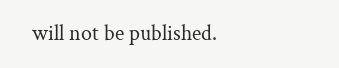will not be published.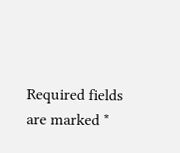Required fields are marked *